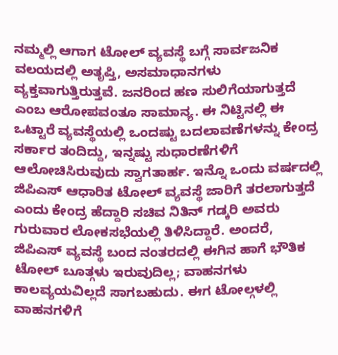ನಮ್ಮಲ್ಲಿ ಆಗಾಗ ಟೋಲ್ ವ್ಯವಸ್ಥೆ ಬಗ್ಗೆ ಸಾರ್ವಜನಿಕ ವಲಯದಲ್ಲಿ ಅತೃಪ್ತಿ, ಅಸಮಾಧಾನಗಳು ವ್ಯಕ್ತವಾಗುತ್ತಿರುತ್ತವೆ. ಜನರಿಂದ ಹಣ ಸುಲಿಗೆಯಾಗುತ್ತದೆ ಎಂಬ ಆರೋಪವಂತೂ ಸಾಮಾನ್ಯ. ಈ ನಿಟ್ಟಿನಲ್ಲಿ ಈ ಒಟ್ಟಾರೆ ವ್ಯವಸ್ಥೆಯಲ್ಲಿ ಒಂದಷ್ಟು ಬದಲಾವಣೆಗಳನ್ನು ಕೇಂದ್ರ ಸರ್ಕಾರ ತಂದಿದ್ದು, ಇನ್ನಷ್ಟು ಸುಧಾರಣೆಗಳಿಗೆ ಆಲೋಚಿಸಿರುವುದು ಸ್ವಾಗತಾರ್ಹ. ಇನ್ನೊ ಒಂದು ವರ್ಷದಲ್ಲಿ ಜಿಪಿಎಸ್ ಆಧಾರಿತ ಟೋಲ್ ವ್ಯವಸ್ಥೆ ಜಾರಿಗೆ ತರಲಾಗುತ್ತದೆ ಎಂದು ಕೇಂದ್ರ ಹೆದ್ದಾರಿ ಸಚಿವ ನಿತಿನ್ ಗಡ್ಕರಿ ಅವರು ಗುರುವಾರ ಲೋಕಸಭೆಯಲ್ಲಿ ತಿಳಿಸಿದ್ದಾರೆ. ಅಂದರೆ, ಜಿಪಿಎಸ್ ವ್ಯವಸ್ಥೆ ಬಂದ ನಂತರದಲ್ಲಿ ಈಗಿನ ಹಾಗೆ ಭೌತಿಕ ಟೋಲ್ ಬೂತ್ಗಳು ಇರುವುದಿಲ್ಲ; ವಾಹನಗಳು ಕಾಲವ್ಯಯವಿಲ್ಲದೆ ಸಾಗಬಹುದು. ಈಗ ಟೋಲ್ಗಳಲ್ಲಿ ವಾಹನಗಳಿಗೆ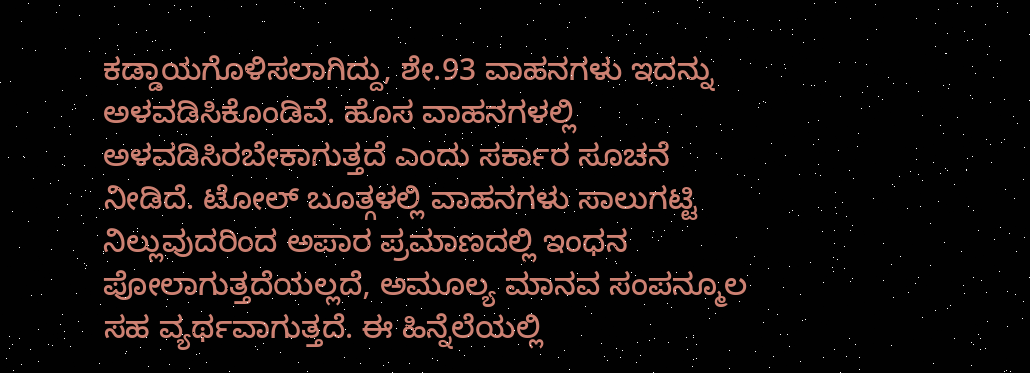ಕಡ್ಡಾಯಗೊಳಿಸಲಾಗಿದ್ದು, ಶೇ.93 ವಾಹನಗಳು ಇದನ್ನು ಅಳವಡಿಸಿಕೊಂಡಿವೆ. ಹೊಸ ವಾಹನಗಳಲ್ಲಿ ಅಳವಡಿಸಿರಬೇಕಾಗುತ್ತದೆ ಎಂದು ಸರ್ಕಾರ ಸೂಚನೆ ನೀಡಿದೆ. ಟೋಲ್ ಬೂತ್ಗಳಲ್ಲಿ ವಾಹನಗಳು ಸಾಲುಗಟ್ಟಿ ನಿಲ್ಲುವುದರಿಂದ ಅಪಾರ ಪ್ರಮಾಣದಲ್ಲಿ ಇಂಧನ ಪೋಲಾಗುತ್ತದೆಯಲ್ಲದೆ, ಅಮೂಲ್ಯ ಮಾನವ ಸಂಪನ್ಮೂಲ ಸಹ ವ್ಯರ್ಥವಾಗುತ್ತದೆ. ಈ ಹಿನ್ನೆಲೆಯಲ್ಲಿ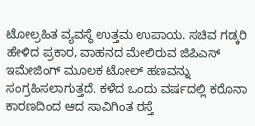ಟೋಲ್ರಹಿತ ವ್ಯವಸ್ಥೆ ಉತ್ತಮ ಉಪಾಯ. ಸಚಿವ ಗಡ್ಕರಿ ಹೇಳಿದ ಪ್ರಕಾರ, ವಾಹನದ ಮೇಲಿರುವ ಜಿಪಿಎಸ್ ಇಮೇಜಿಂಗ್ ಮೂಲಕ ಟೋಲ್ ಹಣವನ್ನು ಸಂಗ್ರಹಿಸಲಾಗುತ್ತದೆ. ಕಳೆದ ಒಂದು ವರ್ಷದಲ್ಲಿ ಕರೊನಾ ಕಾರಣದಿಂದ ಆದ ಸಾವಿಗಿಂತ ರಸ್ತೆ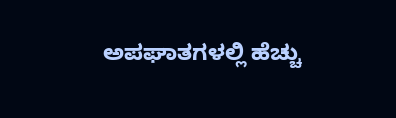ಅಪಘಾತಗಳಲ್ಲಿ ಹೆಚ್ಚು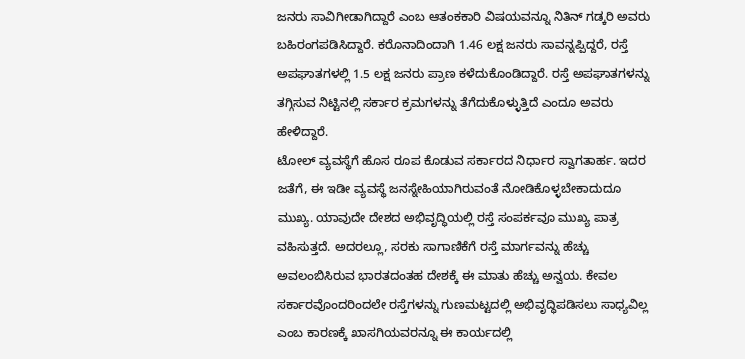ಜನರು ಸಾವಿಗೀಡಾಗಿದ್ದಾರೆ ಎಂಬ ಆತಂಕಕಾರಿ ವಿಷಯವನ್ನೂ ನಿತಿನ್ ಗಡ್ಕರಿ ಅವರು ಬಹಿರಂಗಪಡಿಸಿದ್ದಾರೆ. ಕರೊನಾದಿಂದಾಗಿ 1.46 ಲಕ್ಷ ಜನರು ಸಾವನ್ನಪ್ಪಿದ್ದರೆ, ರಸ್ತೆ ಅಪಘಾತಗಳಲ್ಲಿ 1.5 ಲಕ್ಷ ಜನರು ಪ್ರಾಣ ಕಳೆದುಕೊಂಡಿದ್ದಾರೆ. ರಸ್ತೆ ಅಪಘಾತಗಳನ್ನು ತಗ್ಗಿಸುವ ನಿಟ್ಟಿನಲ್ಲಿ ಸರ್ಕಾರ ಕ್ರಮಗಳನ್ನು ತೆಗೆದುಕೊಳ್ಳುತ್ತಿದೆ ಎಂದೂ ಅವರು ಹೇಳಿದ್ದಾರೆ.
ಟೋಲ್ ವ್ಯವಸ್ಥೆಗೆ ಹೊಸ ರೂಪ ಕೊಡುವ ಸರ್ಕಾರದ ನಿರ್ಧಾರ ಸ್ವಾಗತಾರ್ಹ. ಇದರ ಜತೆಗೆ, ಈ ಇಡೀ ವ್ಯವಸ್ಥೆ ಜನಸ್ನೇಹಿಯಾಗಿರುವಂತೆ ನೋಡಿಕೊಳ್ಳಬೇಕಾದುದೂ ಮುಖ್ಯ. ಯಾವುದೇ ದೇಶದ ಅಭಿವೃದ್ಧಿಯಲ್ಲಿ ರಸ್ತೆ ಸಂಪರ್ಕವೂ ಮುಖ್ಯ ಪಾತ್ರ ವಹಿಸುತ್ತದೆ. ಅದರಲ್ಲೂ, ಸರಕು ಸಾಗಾಣಿಕೆಗೆ ರಸ್ತೆ ಮಾರ್ಗವನ್ನು ಹೆಚ್ಚು ಅವಲಂಬಿಸಿರುವ ಭಾರತದಂತಹ ದೇಶಕ್ಕೆ ಈ ಮಾತು ಹೆಚ್ಚು ಅನ್ವಯ. ಕೇವಲ ಸರ್ಕಾರವೊಂದರಿಂದಲೇ ರಸ್ತೆಗಳನ್ನು ಗುಣಮಟ್ಟದಲ್ಲಿ ಅಭಿವೃದ್ಧಿಪಡಿಸಲು ಸಾಧ್ಯವಿಲ್ಲ ಎಂಬ ಕಾರಣಕ್ಕೆ ಖಾಸಗಿಯವರನ್ನೂ ಈ ಕಾರ್ಯದಲ್ಲಿ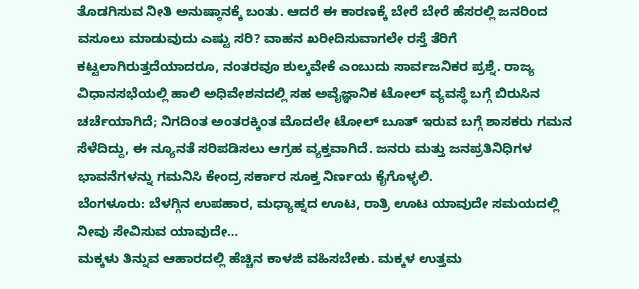ತೊಡಗಿಸುವ ನೀತಿ ಅನುಷ್ಠಾನಕ್ಕೆ ಬಂತು. ಆದರೆ ಈ ಕಾರಣಕ್ಕೆ ಬೇರೆ ಬೇರೆ ಹೆಸರಲ್ಲಿ ಜನರಿಂದ ವಸೂಲು ಮಾಡುವುದು ಎಷ್ಟು ಸರಿ? ವಾಹನ ಖರೀದಿಸುವಾಗಲೇ ರಸ್ತೆ ತೆರಿಗೆ ಕಟ್ಟಲಾಗಿರುತ್ತದೆಯಾದರೂ, ನಂತರವೂ ಶುಲ್ಕವೇಕೆ ಎಂಬುದು ಸಾರ್ವಜನಿಕರ ಪ್ರಶ್ನೆ. ರಾಜ್ಯ ವಿಧಾನಸಭೆಯಲ್ಲಿ ಹಾಲಿ ಅಧಿವೇಶನದಲ್ಲಿ ಸಹ ಅವೈಜ್ಞಾನಿಕ ಟೋಲ್ ವ್ಯವಸ್ಥೆ ಬಗ್ಗೆ ಬಿರುಸಿನ ಚರ್ಚೆಯಾಗಿದೆ; ನಿಗದಿಂತ ಅಂತರಕ್ಕಿಂತ ಮೊದಲೇ ಟೋಲ್ ಬೂತ್ ಇರುವ ಬಗ್ಗೆ ಶಾಸಕರು ಗಮನ ಸೆಳೆದಿದ್ದು, ಈ ನ್ಯೂನತೆ ಸರಿಪಡಿಸಲು ಆಗ್ರಹ ವ್ಯಕ್ತವಾಗಿದೆ. ಜನರು ಮತ್ತು ಜನಪ್ರತಿನಿಧಿಗಳ ಭಾವನೆಗಳನ್ನು ಗಮನಿಸಿ ಕೇಂದ್ರ ಸರ್ಕಾರ ಸೂಕ್ತ ನಿರ್ಣಯ ಕೈಗೊಳ್ಳಲಿ.
ಬೆಂಗಳೂರು: ಬೆಳಗ್ಗಿನ ಉಪಹಾರ, ಮಧ್ಯಾಹ್ನದ ಊಟ, ರಾತ್ರಿ ಊಟ ಯಾವುದೇ ಸಮಯದಲ್ಲಿ ನೀವು ಸೇವಿಸುವ ಯಾವುದೇ…
ಮಕ್ಕಳು ತಿನ್ನುವ ಆಹಾರದಲ್ಲಿ ಹೆಚ್ಚಿನ ಕಾಳಜಿ ವಹಿಸಬೇಕು. ಮಕ್ಕಳ ಉತ್ತಮ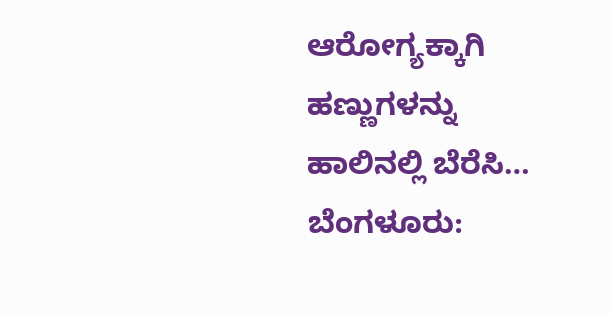ಆರೋಗ್ಯಕ್ಕಾಗಿ ಹಣ್ಣುಗಳನ್ನು ಹಾಲಿನಲ್ಲಿ ಬೆರೆಸಿ…
ಬೆಂಗಳೂರು: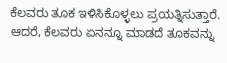ಕೆಲವರು ತೂಕ ಇಳಿಸಿಕೊಳ್ಳಲು ಪ್ರಯತ್ನಿಸುತ್ತಾರೆ. ಆದರೆ, ಕೆಲವರು ಏನನ್ನೂ ಮಾಡದೆ ತೂಕವನ್ನು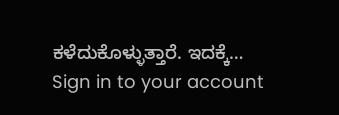ಕಳೆದುಕೊಳ್ಳುತ್ತಾರೆ. ಇದಕ್ಕೆ…
Sign in to your account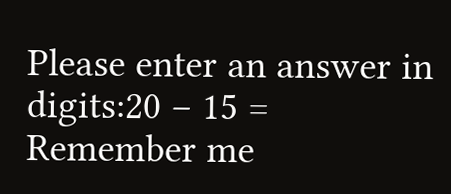Please enter an answer in digits:20 − 15 =
Remember me